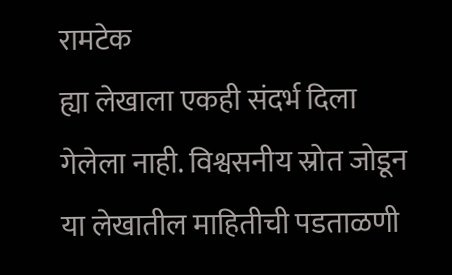रामटेक
ह्या लेखाला एकही संदर्भ दिला गेलेला नाही. विश्वसनीय स्रोत जोडून या लेखातील माहितीची पडताळणी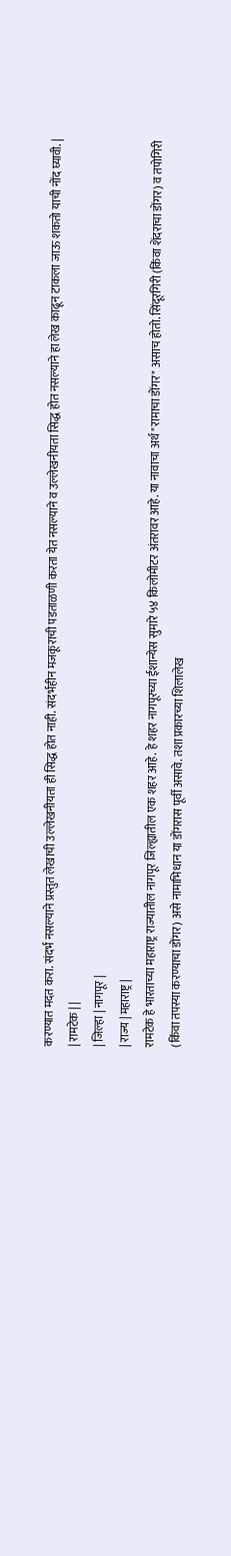करण्यात मदत करा. संदर्भ नसल्याने प्रस्तुत लेखाची उल्लेखनीयता ही सिद्ध होत नाही. संदर्भहीन मजकूराची पडताळणी करता येत नसल्याने व उल्लेखनीयता सिद्ध होत नसल्याने हा लेख काढून टाकला जाऊ शकतो याची नोंद घ्यावी. |
| रामटेक | |
| जिल्हा | नागपूर |
| राज्य | महाराष्ट्र |
रामटेक हे भारताच्या महाराष्ट्र राज्यातील नागपूर जिल्ह्यातील एक शहर आहे. हे शहर नागपूरच्या ईशान्येस सुमारे ५४ किलोमीटर अंतरावर आहे. या नावाचा अर्थ "रामाचा डोंगर" असाच होतो. सिंदूरगिरी (किंवा शेंदराचा डोंगर) व तपोगिरी (किंवा तपस्या करण्याचा डोंगर) असे नामाभिधान या डोंगरास पूर्वी असावे. तशा प्रकारच्या शिलालेख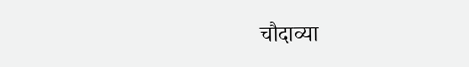चौदाव्या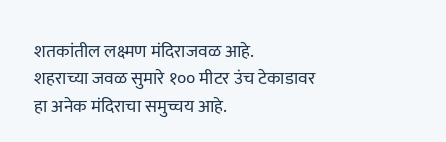शतकांतील लक्ष्मण मंदिराजवळ आहे.
शहराच्या जवळ सुमारे १०० मीटर उंच टेकाडावर हा अनेक मंदिराचा समुच्चय आहे.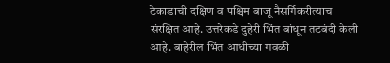टेकाडाची दक्षिण व पश्चिम बाजू नैसर्गिकरीत्याच संरक्षित आहे. उत्तरेकडे दुहेरी भिंत बांधून तटबंदी केली आहे. बाहेरील भिंत आधीच्या गवळी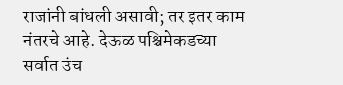राजांनी बांधली असावी; तर इतर काम नंतरचे आहे. देऊळ पश्चिमेकडच्या सर्वात उंच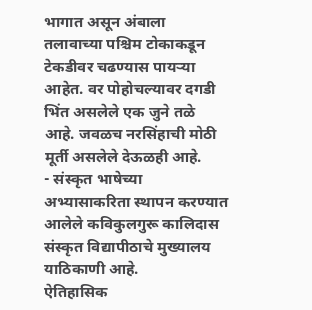भागात असून अंबाला तलावाच्या पश्चिम टोकाकडून टेकडीवर चढण्यास पायऱ्या आहेत. वर पोहोचल्यावर दगडी भिंत असलेले एक जुने तळे आहे. जवळच नरसिंहाची मोठी मूर्ती असलेले देऊळही आहे.
- संस्कृत भाषेच्या अभ्यासाकरिता स्थापन करण्यात आलेले कविकुलगुरू कालिदास संस्कृत विद्यापीठाचे मुख्यालय याठिकाणी आहे.
ऐतिहासिक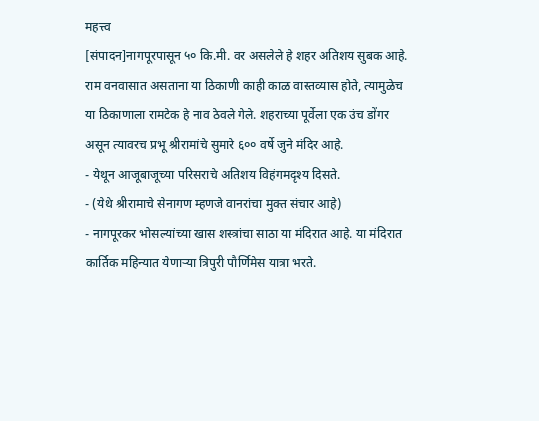महत्त्व
[संपादन]नागपूरपासून ५० कि.मी. वर असलेले हे शहर अतिशय सुबक आहे.
राम वनवासात असताना या ठिकाणी काही काळ वास्तव्यास होते, त्यामुळेच या ठिकाणाला रामटेक हे नाव ठेवले गेले. शहराच्या पूर्वेला एक उंच डोंगर असून त्यावरच प्रभू श्रीरामांचे सुमारे ६०० वर्षे जुने मंदिर आहे.
- येथून आजूबाजूच्या परिसराचे अतिशय विहंगमदृश्य दिसते.
- (येथे श्रीरामाचे सेनागण म्हणजे वानरांचा मुक्त संचार आहे)
- नागपूरकर भोसल्यांच्या खास शस्त्रांचा साठा या मंदिरात आहे. या मंदिरात कार्तिक महिन्यात येणाऱ्या त्रिपुरी पौर्णिमेस यात्रा भरते.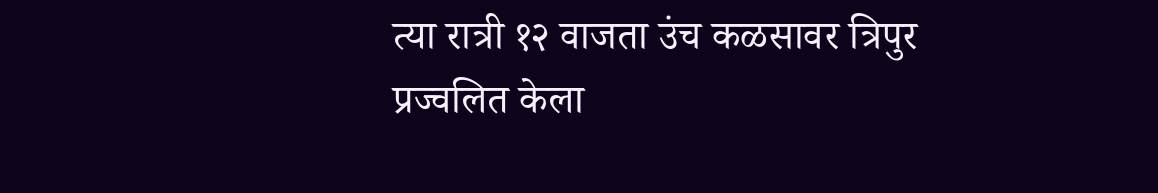त्या रात्री १२ वाजता उंच कळसावर त्रिपुर प्रज्वलित केला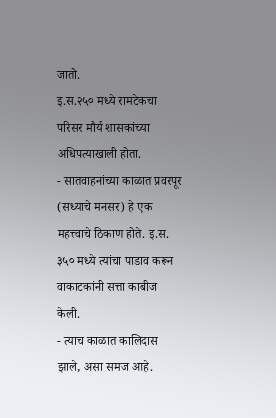जातो.
इ.स.२५० मध्ये रामटेकचा परिसर मौर्य शासकांच्या अधिपत्याखाली होता.
- सातवाहनांच्या काळात प्रवरपूर (सध्याचे मनसर) हे एक महत्त्वाचे ठिकाण होते. इ.स. ३५० मध्ये त्यांचा पाडाव करून वाकाटकांनी सत्ता काबीज केली.
- त्याच काळात कालिदास झाले, असा समज आहे.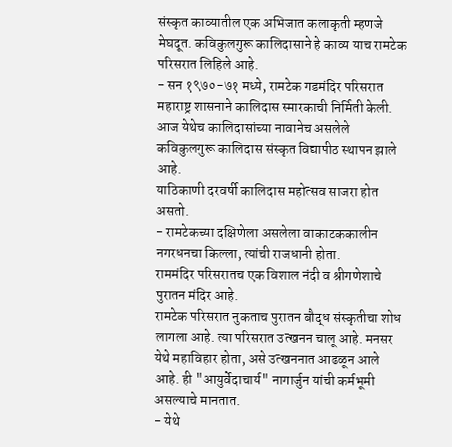संस्कृत काव्यातील एक अभिजात कलाकृती म्हणजे मेघदूत. कविकुलगुरू कालिदासाने हे काव्य याच रामटेक परिसरात लिहिले आहे.
- सन १९७०-७१ मध्ये, रामटेक गडमंदिर परिसरात महाराष्ट्र शासनाने कालिदास स्मारकाची निर्मिती केली. आज येथेच कालिदासांच्या नावानेच असलेले कविकुलगुरू कालिदास संस्कृत विद्यापीठ स्थापन झाले आहे.
याठिकाणी दरवर्षी कालिदास महोत्सव साजरा होत असतो.
- रामटेकच्या दक्षिणेला असलेला वाकाटककालीन नगरधनचा किल्ला, त्यांची राजधानी होता.
राममंदिर परिसरातच एक विशाल नंदी व श्रीगणेशाचे पुरातन मंदिर आहे.
रामटेक परिसरात नुकताच पुरातन बौद्ध संस्कृतीचा शोध लागला आहे. त्या परिसरात उत्खनन चालू आहे. मनसर येथे महाविहार होता, असे उत्खननात आढळून आले आहे. ही "आयुर्वेदाचार्य" नागार्जुन यांची कर्मभूमी असल्याचे मानतात.
- येथे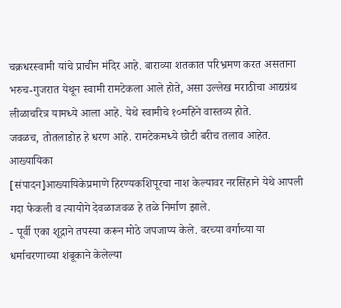चक्रधरस्वामी यांचे प्राचीन मंदिर आहे. बाराव्या शतकात परिभ्रमण करत असताना भरुच-गुजरात येथून स्वामी रामटेकला आले होते, असा उल्लेख मराठीचा आद्यग्रंथ लीळाचरित्र यामध्ये आला आहे. येथे स्वामीचे १०महिने वास्तव्य होते.
जवळच, तोतलाडोह हे धरण आहे. रामटेकमध्ये छोटी बरीच तलाव आहेत.
आख्यायिका
[संपादन]आख्यायिकेप्रमाणे हिरण्यकशिपूरचा नाश केल्यावर नरसिंहाने येथे आपली गदा फेकली व त्यायोगे देवळाजवळ हे तळे निर्माण झाले.
- पूर्वी एका शूद्राने तपस्या करून मोठे जपजाप्य केले. वरच्या वर्गाच्या या धर्माचरणाच्या शंबूकाने केलेल्या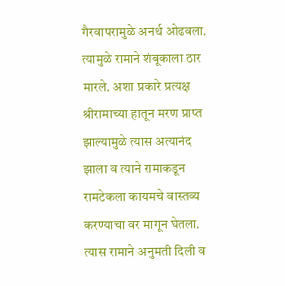गैरवापरामुळे अनर्थ ओढवला. त्यामुळे रामाने शंबूकाला ठार मारले. अशा प्रकारे प्रत्यक्ष श्रीरामाच्या हातून मरण प्राप्त झाल्यामुळे त्यास अत्यानंद झाला व त्याने रामाकडून रामटेकला कायमचे वास्तव्य करण्याचा वर मागून घेतला. त्यास रामाने अनुमती दिली व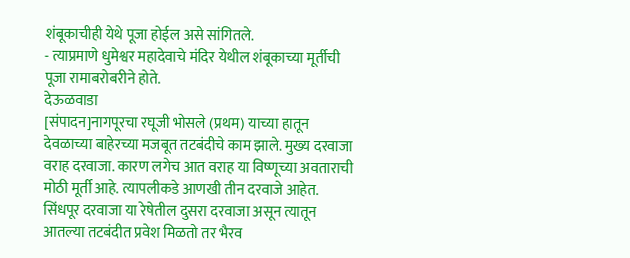शंबूकाचीही येथे पूजा होईल असे सांगितले.
- त्याप्रमाणे धुमेश्वर महादेवाचे मंदिर येथील शंबूकाच्या मूर्तीची पूजा रामाबरोबरीने होते.
देऊळवाडा
[संपादन]नागपूरचा रघूजी भोसले (प्रथम) याच्या हातून देवळाच्या बाहेरच्या मजबूत तटबंदीचे काम झाले. मुख्य दरवाजा वराह दरवाजा. कारण लगेच आत वराह या विष्णूच्या अवताराची मोठी मूर्ती आहे. त्यापलीकडे आणखी तीन दरवाजे आहेत. सिंधपूर दरवाजा या रेषेतील दुसरा दरवाजा असून त्यातून आतल्या तटबंदीत प्रवेश मिळतो तर भैरव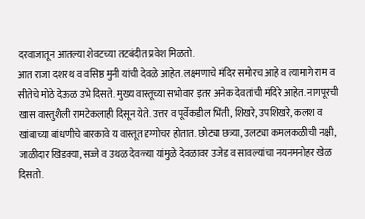दरवाजातून आतल्या शेवटच्या तटबंदीत प्रवेश मिळतो.
आत राजा दशरथ व वसिष्ठ मुनी यांची देवळे आहेत. लक्ष्मणाचे मंदिर समोरच आहे व त्यामागे राम व सीतेचे मोठे देऊळ उभे दिसते. मुख्य वास्तूच्या सभोवार इतर अनेक देवतांची मंदिरे आहेत. नागपूरची खास वास्तुशैली रामटेकलाही दिसून येते. उत्तर व पूर्वेकडील भिंती, शिखरे, उपशिखरे, कलश व खांबाच्या बांधणीचे बारकावे य वास्तूत दृग्गोचर होतात. छोट्या छत्र्या, उलट्या कमलकळीची नक्षी, जाळीदार खिडक्या, सज्जे व उथळ देवळ्या यांमुळे देवळावर उजेड व सावल्यांचा नयनमनोहर खेळ दिसतो.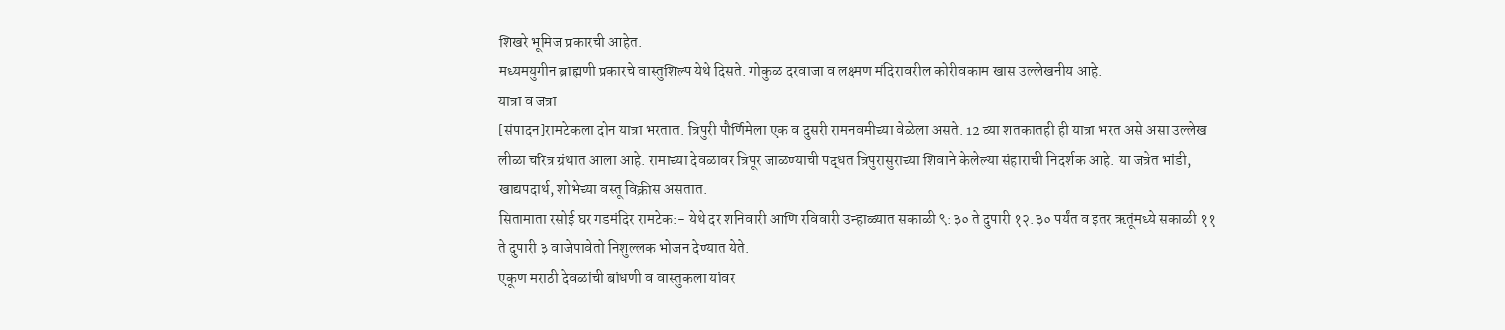शिखरे भूमिज प्रकारची आहेत.
मध्यमयुगीन ब्राह्मणी प्रकारचे वास्तुशिल्प येथे दिसते. गोकुळ दरवाजा व लक्ष्मण मंदिरावरील कोरीवकाम खास उल्लेखनीय आहे.
यात्रा व जत्रा
[संपादन]रामटेकला दोन यात्रा भरतात. त्रिपुरी पौर्णिमेला एक व दुसरी रामनवमीच्या वेळेला असते. 12 व्या शतकातही ही यात्रा भरत असे असा उल्लेख लीळा चरित्र ग्रंथात आला आहे. रामाच्या देवळावर त्रिपूर जाळण्याची पद्धत त्रिपुरासुराच्या शिवाने केलेल्या संहाराची निदर्शक आहे. या जत्रेत भांडी, खाद्यपदार्थ, शोभेच्या वस्तू विक्रीस असतात.
सितामाता रसोई घर गडमंदिर रामटेक:- येथे दर शनिवारी आणि रविवारी उन्हाळ्यात सकाळी ९:३० ते दुपारी १२.३० पर्यंत व इतर ऋतूंमध्ये सकाळी ११ ते दुपारी ३ वाजेपावेतो निशुल्लक भोजन देण्यात येते.
एकूण मराठी देवळांची बांधणी व वास्तुकला यांवर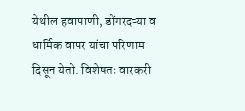येथील हवापाणी, डोंगरदऱ्या व धार्मिक वापर यांचा परिणाम दिसून येतो. विशेषतः वारकरी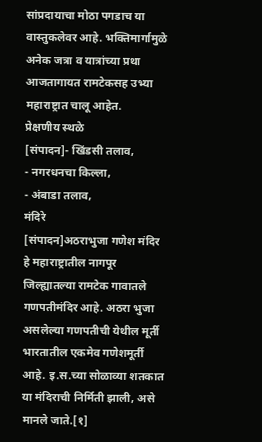सांप्रदायाचा मोठा पगडाच या वास्तुकलेवर आहे. भक्तिमार्गामुळे अनेक जत्रा व यात्रांच्या प्रथा आजतागायत रामटेकसह उभ्या महाराष्ट्रात चालू आहेत.
प्रेक्षणीय स्थळे
[संपादन]- खिंडसी तलाव,
- नगरधनचा किल्ला,
- अंबाडा तलाव,
मंदिरे
[संपादन]अठराभुजा गणेश मंदिर हे महाराष्ट्रातील नागपूर जिल्ह्यातल्या रामटेक गावातले गणपतीमंदिर आहे. अठरा भुजा असलेल्या गणपतीची येथील मूर्ती भारतातील एकमेव गणेशमूर्ती आहे. इ.स.च्या सोळाव्या शतकात या मंदिराची निर्मिती झाली, असे मानले जाते.[१]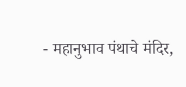- महानुभाव पंथाचे मंदिर,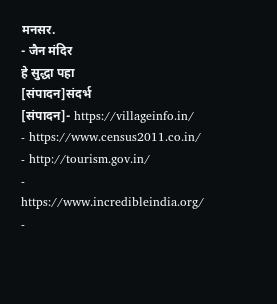मनसर.
- जैन मंदिर
हे सुद्धा पहा
[संपादन]संदर्भ
[संपादन]- https://villageinfo.in/
- https://www.census2011.co.in/
- http://tourism.gov.in/
- https://www.incredibleindia.org/
-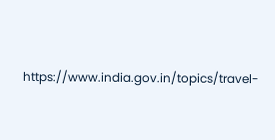https://www.india.gov.in/topics/travel-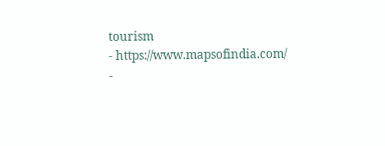tourism
- https://www.mapsofindia.com/
-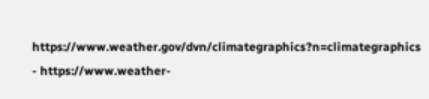https://www.weather.gov/dvn/climategraphics?n=climategraphics
- https://www.weather-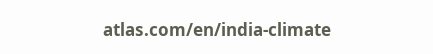atlas.com/en/india-climate